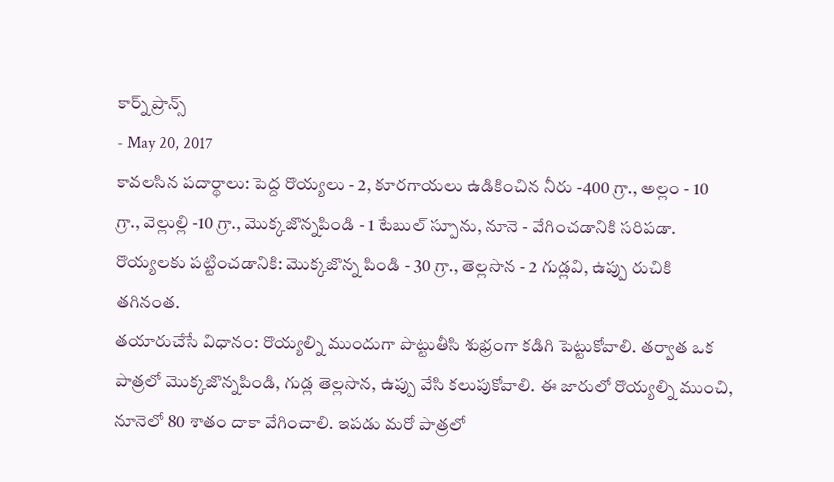కార్న్ ప్రాన్స్
- May 20, 2017
కావలసిన పదార్థాలు: పెద్ద రొయ్యలు - 2, కూరగాయలు ఉడికించిన నీరు -400 గ్రా., అల్లం - 10 గ్రా., వెల్లుల్లి -10 గ్రా., మొక్కజొన్నపిండి - 1 టేబుల్ స్పూను, నూనె - వేగించడానికి సరిపడా.
రొయ్యలకు పట్టించడానికి: మొక్కజొన్న పిండి - 30 గ్రా., తెల్లసొన - 2 గుడ్లవి, ఉప్పు రుచికి తగినంత.
తయారుచేసే విధానం: రొయ్యల్ని ముందుగా పొట్టుతీసి శుభ్రంగా కడిగి పెట్టుకోవాలి. తర్వాత ఒక పాత్రలో మొక్కజొన్నపిండి, గుడ్ల తెల్లసొన, ఉప్పు వేసి కలుపుకోవాలి. ఈ జారులో రొయ్యల్ని ముంచి, నూనెలో 80 శాతం దాకా వేగించాలి. ఇపడు మరో పాత్రలో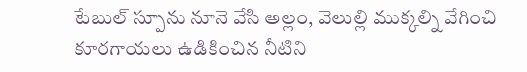టేబుల్ స్పూను నూనె వేసి అల్లం, వెలుల్లి ముక్కల్ని వేగించి కూరగాయలు ఉడికించిన నీటిని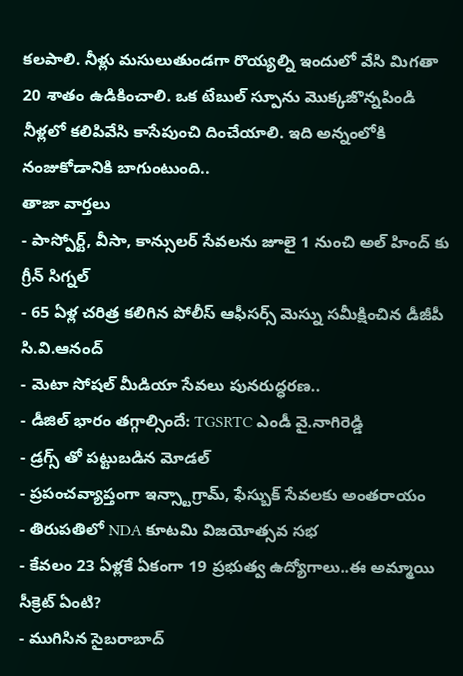కలపాలి. నీళ్లు మసులుతుండగా రొయ్యల్ని ఇందులో వేసి మిగతా 20 శాతం ఉడికించాలి. ఒక టేబుల్ స్పూను మొక్కజొన్నపిండి నీళ్లలో కలిపివేసి కాసేపుంచి దించేయాలి. ఇది అన్నంలోకి నంజుకోడానికి బాగుంటుంది..
తాజా వార్తలు
- పాస్పోర్ట్, వీసా, కాన్సులర్ సేవలను జూలై 1 నుంచి అల్ హింద్ కు గ్రీన్ సిగ్నల్
- 65 ఏళ్ల చరిత్ర కలిగిన పోలీస్ ఆఫీసర్స్ మెస్ను సమీక్షించిన డీజీపీ సి.వి.ఆనంద్
- మెటా సోషల్ మీడియా సేవలు పునరుద్ధరణ..
- డీజిల్ భారం తగ్గాల్సిందే: TGSRTC ఎండీ వై.నాగిరెడ్డి
- డ్రగ్స్ తో పట్టుబడిన మోడల్
- ప్రపంచవ్యాప్తంగా ఇన్స్టాగ్రామ్, ఫేస్బుక్ సేవలకు అంతరాయం
- తిరుపతిలో NDA కూటమి విజయోత్సవ సభ
- కేవలం 23 ఏళ్లకే ఏకంగా 19 ప్రభుత్వ ఉద్యోగాలు..ఈ అమ్మాయి సీక్రెట్ ఏంటి?
- ముగిసిన సైబరాబాద్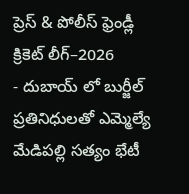ప్రెస్ & పోలీస్ ఫ్రెండ్లీ క్రికెట్ లీగ్–2026
- దుబాయ్ లో బుర్జీల్ ప్రతినిధులతో ఎమ్మెల్యే మేడిపల్లి సత్యం భేటీ